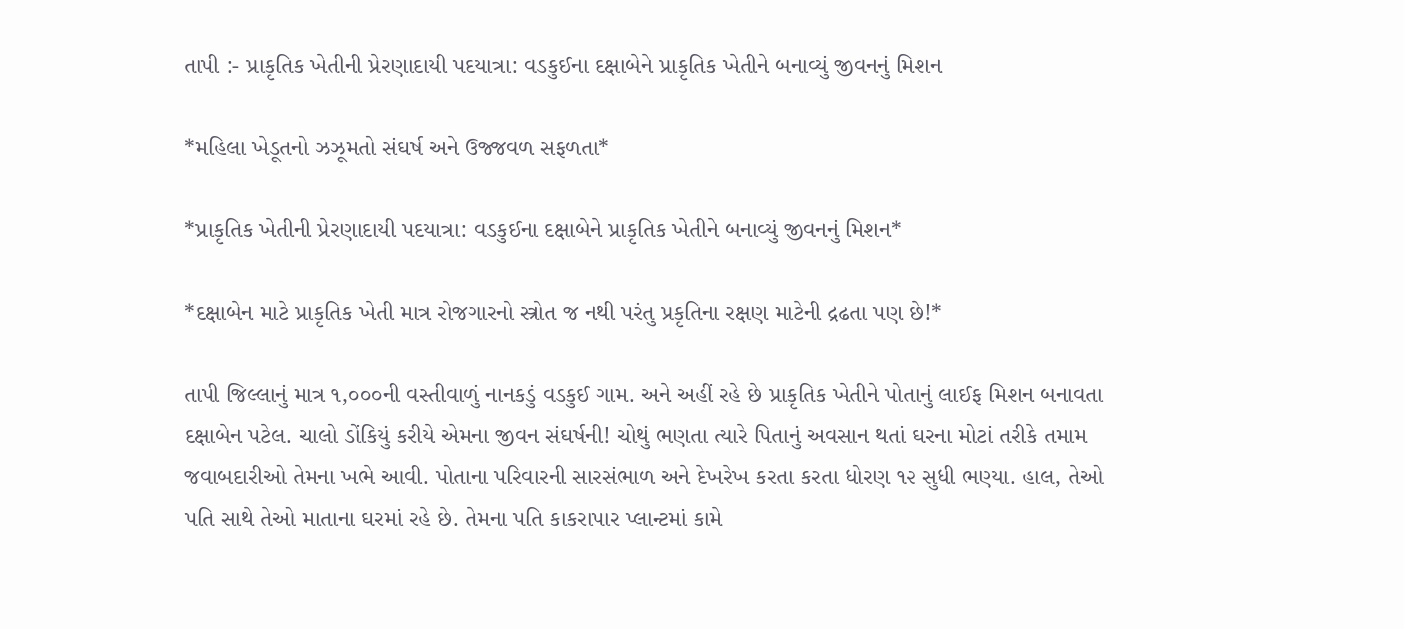તાપી :- પ્રાકૃતિક ખેતીની પ્રેરણાદાયી પદયાત્રા: વડકુઈના દક્ષાબેને પ્રાકૃતિક ખેતીને બનાવ્યું જીવનનું મિશન

*મહિલા ખેડૂતનો ઝઝૂમતો સંઘર્ષ અને ઉજ્જવળ સફળતા*

*પ્રાકૃતિક ખેતીની પ્રેરણાદાયી પદયાત્રા: વડકુઈના દક્ષાબેને પ્રાકૃતિક ખેતીને બનાવ્યું જીવનનું મિશન*

*દક્ષાબેન માટે પ્રાકૃતિક ખેતી માત્ર રોજગારનો સ્ત્રોત જ નથી પરંતુ પ્રકૃતિના રક્ષણ માટેની દ્રઢતા પણ છે!*

તાપી જિલ્લાનું માત્ર ૧,૦૦૦ની વસ્તીવાળું નાનકડું વડકુઈ ગામ. અને અહીં રહે છે પ્રાકૃતિક ખેતીને પોતાનું લાઈફ મિશન બનાવતા દક્ષાબેન પટેલ. ચાલો ડોંકિયું કરીયે એમના જીવન સંઘર્ષની! ચોથું ભણતા ત્યારે પિતાનું અવસાન થતાં ઘરના મોટાં તરીકે તમામ જવાબદારીઓ તેમના ખભે આવી. પોતાના પરિવારની સારસંભાળ અને દેખરેખ કરતા કરતા ધોરણ ૧૨ સુધી ભણ્યા. હાલ, તેઓ પતિ સાથે તેઓ માતાના ઘરમાં રહે છે. તેમના પતિ કાકરાપાર પ્લાન્ટમાં કામે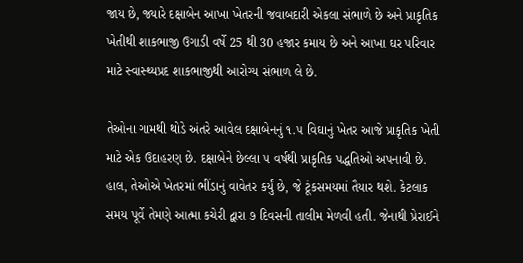જાય છે, જ્યારે દક્ષાબેન આખા ખેતરની જવાબદારી એકલા સંભાળે છે અને પ્રાકૃતિક ખેતીથી શાકભાજી ઉગાડી વર્ષે 25 થી 30 હજાર કમાય છે અને આખા ઘર પરિવાર માટે સ્વાસ્થ્યપ્રદ શાકભાજીથી આરોગ્ય સંભાળ લે છે.

તેઓના ગામથી થોડે અંતરે આવેલ દક્ષાબેનનું ૧.૫ વિઘાનું ખેતર આજે પ્રાકૃતિક ખેતી માટે એક ઉદાહરણ છે. દક્ષાબેને છેલ્લા ૫ વર્ષથી પ્રાકૃતિક પદ્ધતિઓ અપનાવી છે. હાલ, તેઓએ ખેતરમાં ભીંડાનું વાવેતર કર્યું છે, જે ટૂંકસમયમાં તૈયાર થશે. કેટલાક સમય પૂર્વે તેમણે આત્મા કચેરી દ્વારા ૭ દિવસની તાલીમ મેળવી હતી. જેનાથી પ્રેરાઈને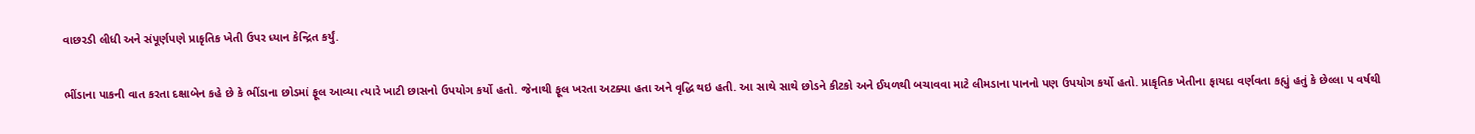વાછરડી લીધી અને સંપૂર્ણપણે પ્રાકૃતિક ખેતી ઉપર ધ્યાન કેન્દ્રિત કર્યું.

ભીંડાના પાકની વાત કરતા દક્ષાબેન કહે છે કે ભીંડાના છોડમાં ફૂલ આવ્યા ત્યારે ખાટી છાસનો ઉપયોગ કર્યો હતો. જેનાથી ફૂલ ખરતા અટક્યા હતા અને વૃદ્ધિ થઇ હતી. આ સાથે સાથે છોડને કીટકો અને ઈયળથી બચાવવા માટે લીમડાના પાનનો પણ ઉપયોગ કર્યો હતો. પ્રાકૃતિક ખેતીના ફાયદા વર્ણવતા કહ્યું હતું કે છેલ્લા ૫ વર્ષથી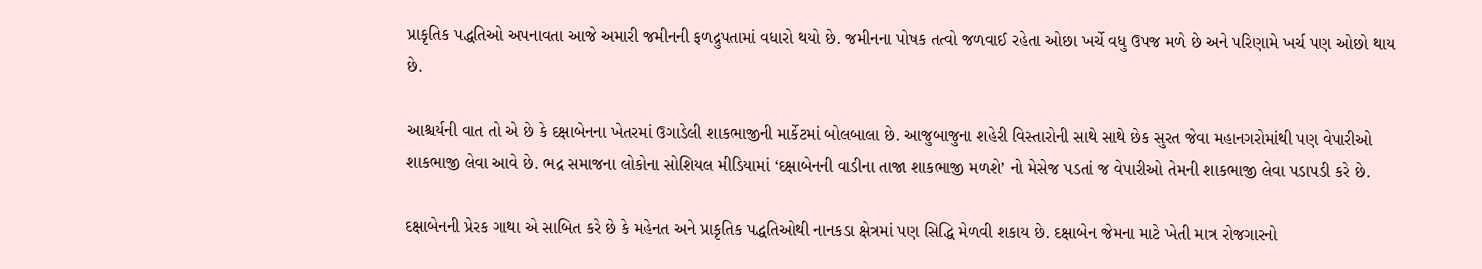પ્રાકૃતિક પદ્ધતિઓ અપનાવતા આજે અમારી જમીનની ફળદ્રુપતામાં વધારો થયો છે. જમીનના પોષક તત્વો જળવાઈ રહેતા ઓછા ખર્ચે વધુ ઉપજ મળે છે અને પરિણામે ખર્ચ પણ ઓછો થાય છે.

આશ્ચર્યની વાત તો એ છે કે દક્ષાબેનના ખેતરમાં ઉગાડેલી શાકભાજીની માર્કેટમાં બોલબાલા છે. આજુબાજુના શહેરી વિસ્તારોની સાથે સાથે છેક સુરત જેવા મહાનગરોમાંથી પણ વેપારીઓ શાકભાજી લેવા આવે છે. ભદ્ર સમાજના લોકોના સોશિયલ મીડિયામાં ‘દક્ષાબેનની વાડીના તાજા શાકભાજી મળશે’ નો મેસેજ પડતાં જ વેપારીઓ તેમની શાકભાજી લેવા પડાપડી કરે છે.

દક્ષાબેનની પ્રેરક ગાથા એ સાબિત કરે છે કે મહેનત અને પ્રાકૃતિક પદ્ધતિઓથી નાનકડા ક્ષેત્રમાં પણ સિદ્ધિ મેળવી શકાય છે. દક્ષાબેન જેમના માટે ખેતી માત્ર રોજગારનો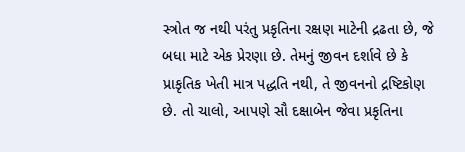સ્ત્રોત જ નથી પરંતુ પ્રકૃતિના રક્ષણ માટેની દ્રઢતા છે, જે બધા માટે એક પ્રેરણા છે. તેમનું જીવન દર્શાવે છે કે પ્રાકૃતિક ખેતી માત્ર પદ્ધતિ નથી, તે જીવનનો દ્રષ્ટિકોણ છે. તો ચાલો, આપણે સૌ દક્ષાબેન જેવા પ્રકૃતિના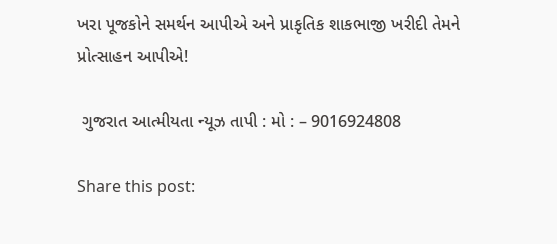ખરા પૂજકોને સમર્થન આપીએ અને પ્રાકૃતિક શાકભાજી ખરીદી તેમને પ્રોત્સાહન આપીએ!

 ગુજરાત આત્મીયતા ન્યૂઝ તાપી : મો : – 9016924808

Share this post: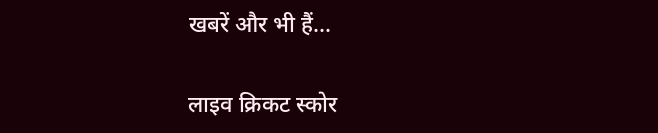खबरें और भी हैं...

लाइव क्रिकट स्कोर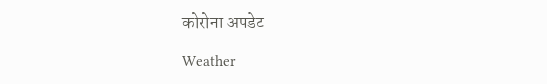कोरोना अपडेट

Weather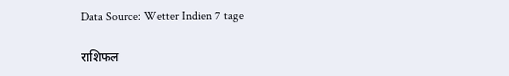Data Source: Wetter Indien 7 tage

राशिफल